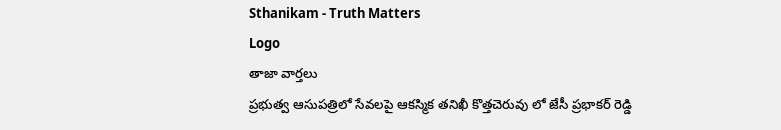Sthanikam - Truth Matters
Logo
తాజా వార్తలు
ప్రభుత్వ ఆసుపత్రిలో సేవలపై ఆకస్మిక తనిఖీ కొత్తచెరువు లో జేసీ ప్రభాకర్ రెడ్డి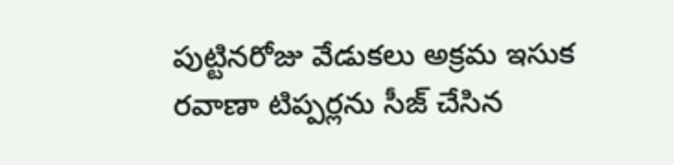పుట్టినరోజు వేడుకలు అక్రమ ఇసుక రవాణా టిప్పర్లను సీజ్ చేసిన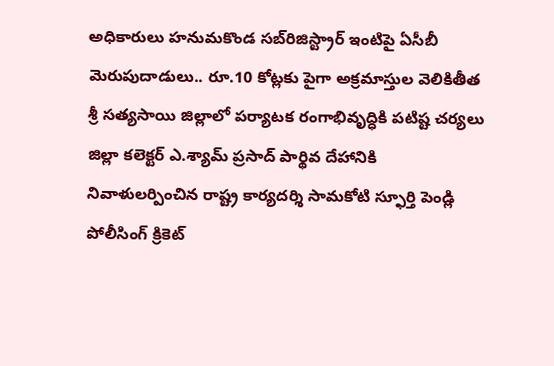అధికారులు హనుమకొండ సబ్‌రిజిస్ట్రార్ ఇంటిపై ఏసీబీ మెరుపుదాడులు.. రూ.10 కోట్లకు పైగా అక్రమాస్తుల వెలికితీత శ్రీ సత్యసాయి జిల్లాలో పర్యాటక రంగాభివృద్ధికి పటిష్ట చర్యలు జిల్లా కలెక్టర్ ఎ.శ్యామ్ ప్రసాద్ పార్థివ దేహానికి నివాళులర్పించిన రాష్ట్ర కార్యదర్శి సామకోటి స్ఫూర్తి పెండ్లి పోలీసింగ్ క్రికెట్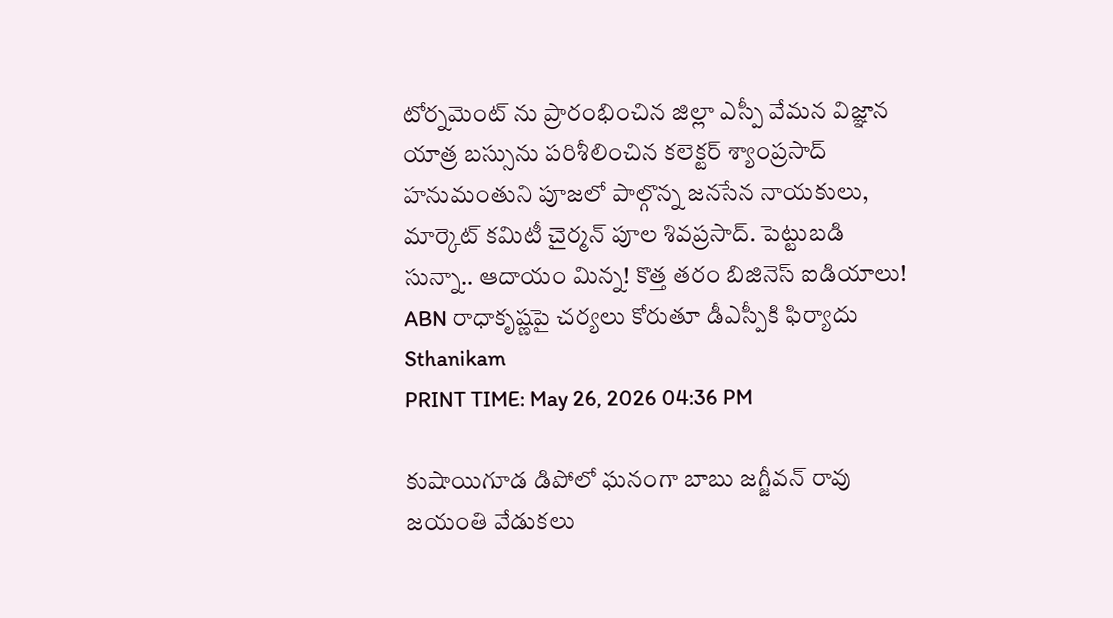టోర్నమెంట్ ను ప్రారంభించిన జిల్లా ఎస్పీ వేమన విజ్ఞాన యాత్ర బస్సును పరిశీలించిన కలెక్టర్ శ్యాంప్రసాద్ హనుమంతుని పూజలో పాల్గొన్న జనసేన నాయకులు, మార్కెట్ కమిటీ చైర్మన్ పూల శివప్రసాద్. పెట్టుబడి సున్నా.. ఆదాయం మిన్న! కొత్త తరం బిజినెస్ ఐడియాలు! ABN రాధాకృష్ణపై చర్యలు కోరుతూ డీఎస్పీకి ఫిర్యాదు
Sthanikam
PRINT TIME: May 26, 2026 04:36 PM

కుషాయిగూడ డిపోలో ఘనంగా బాబు జగ్జీవన్ రావు జయంతి వేడుకలు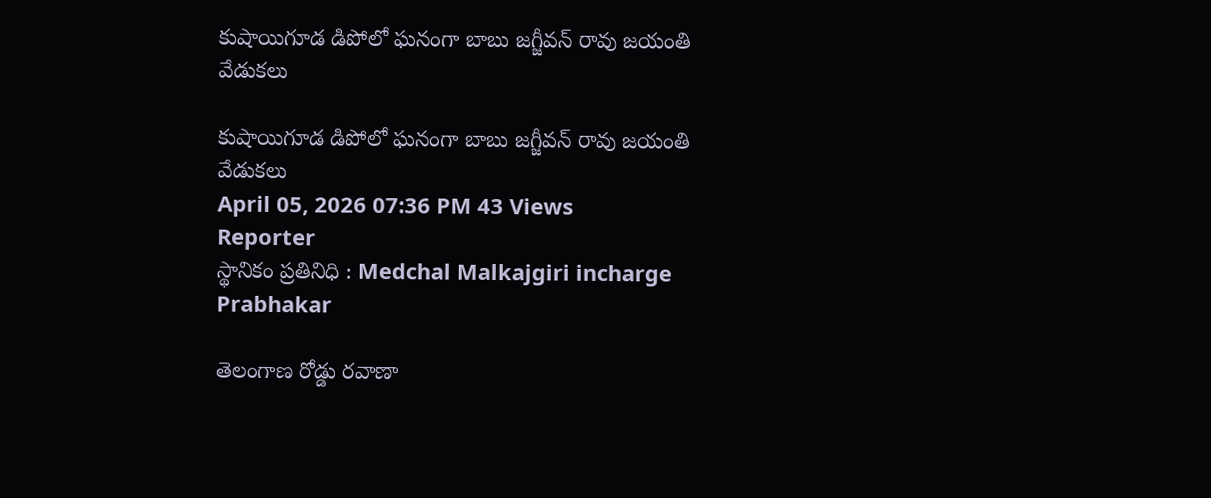కుషాయిగూడ డిపోలో ఘనంగా బాబు జగ్జీవన్ రావు జయంతి వేడుకలు

కుషాయిగూడ డిపోలో ఘనంగా బాబు జగ్జీవన్ రావు జయంతి వేడుకలు
April 05, 2026 07:36 PM 43 Views
Reporter
స్థానికం ప్రతినిధి : Medchal Malkajgiri incharge
Prabhakar

తెలంగాణ రోడ్డు రవాణా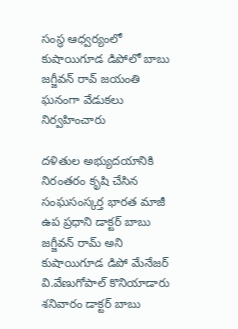సంస్థ ఆధ్వర్యంలో కుషాయిగూడ డిపోలో బాబు జగ్జీవన్ రావ్ జయంతి ఘనంగా వేడుకలు నిర్వహించారు

దళితుల అభ్యుదయానికి నిరంతరం కృషి చేసిన సంఘసంస్కర్త భారత మాజీ ఉప ప్రధాని డాక్టర్ బాబు జగ్జీవన్ రామ్ అని కుషాయిగూడ డిపో మేనేజర్ వి.వేణుగోపాల్ కొనియాడారు శనివారం డాక్టర్ బాబు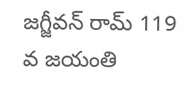జగ్జీవన్ రామ్ 119 వ జయంతి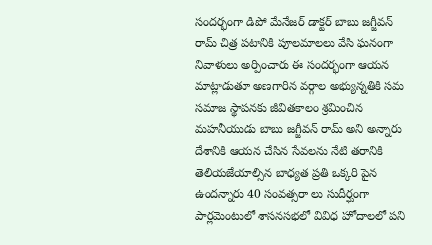సందర్భంగా డిపో మేనేజర్ డాక్టర్ బాబు జగ్జీవన్ రామ్ చిత్ర పటానికి పూలమాలలు వేసి ఘనంగా నివాళులు అర్పించారు ఈ సందర్భంగా ఆయన మాట్లాడుతూ అణగారిన వర్గాల అభ్యున్నతికి సమ సమాజ స్థాపనకు జీవితకాలం శ్రమించిన మహనీయుడు బాబు జగ్జీవన్ రామ్ అని అన్నారు దేశానికి ఆయన చేసిన సేవలను నేటి తరానికి తెలియజేయాల్సిన బాధ్యత ప్రతి ఒక్కరి పైన ఉందన్నారు 40 సంవత్సరా లు సుదీర్ఘంగా పార్లమెంటులో శాసనసభలో వివిధ హోదాలలో పని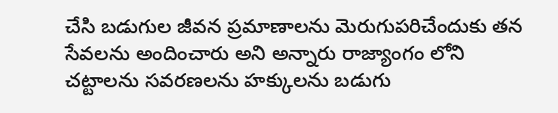చేసి బడుగుల జీవన ప్రమాణాలను మెరుగుపరిచేందుకు తన సేవలను అందించారు అని అన్నారు రాజ్యాంగం లోని చట్టాలను సవరణలను హక్కులను బడుగు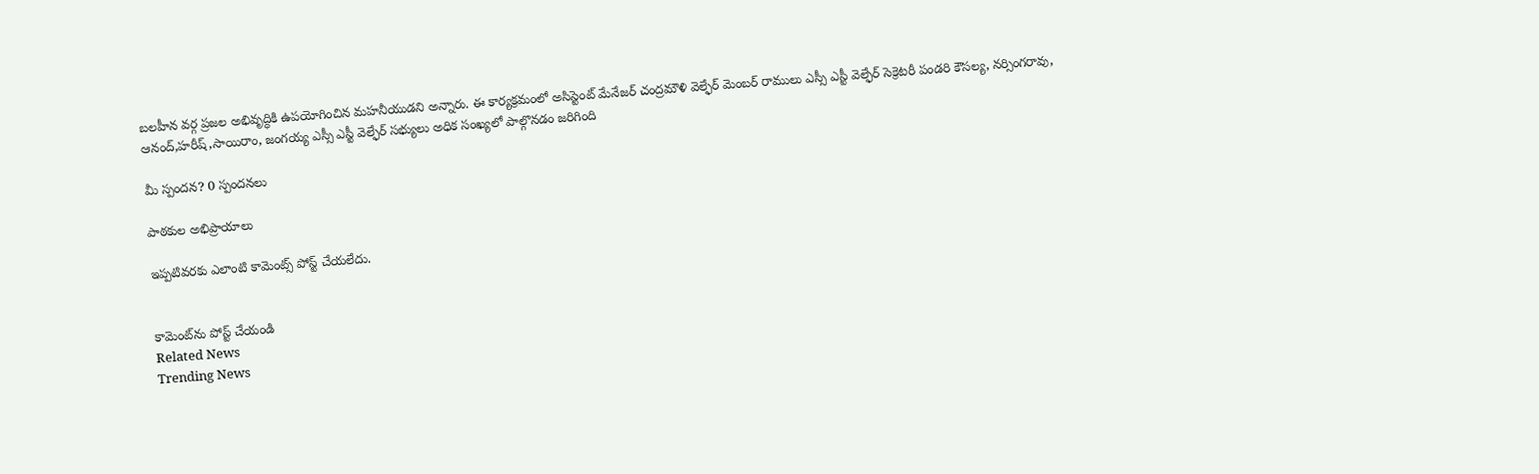బలహీన వర్గ ప్రజల అభివృద్ధికి ఉపయోగించిన మహనీయుడని అన్నారు. ఈ కార్యక్రమంలో అసిస్టెంట్ మేనేజర్ చంద్రమౌళి వెల్ఫేర్ మెంబర్ రాములు ఎస్సీ ఎస్టీ వెల్ఫేర్ సెక్రెటరీ పండరి కౌసల్య, నర్సింగరావు, ఆనంద్,హరీష్,సాయిరాం, జంగయ్య ఎస్సీ ఎస్టీ వెల్ఫేర్ సభ్యులు అధిక సంఖ్యలో పాల్గొనడం జరిగింది

మీ స్పందన? 0 స్పందనలు

పాఠకుల అభిప్రాయాలు

ఇప్పటివరకు ఎలాంటి కామెంట్స్ పోస్ట్ చేయలేదు.


కామెంట్‌ను పోస్ట్ చేయండి
Related News
Trending News